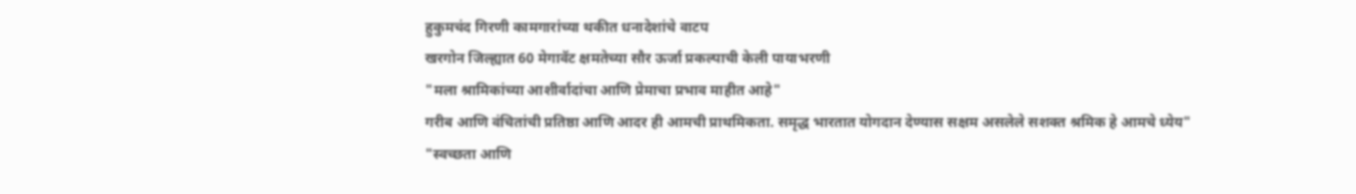हुकुमचंद गिरणी कामगारांच्या थकीत धनादेशांचे वाटप
खरगोन जिल्ह्यात 60 मेगावॅट क्षमतेच्या सौर ऊर्जा प्रकल्पाची केली पायाभरणी
"मला श्रामिकांच्या आशीर्वादांचा आणि प्रेमाचा प्रभाव माहीत आहे"
गरीब आणि वंचितांची प्रतिष्ठा आणि आदर ही आमची प्राथमिकता. समृद्ध भारतात योगदान देण्यास सक्षम असलेले सशक्त श्रमिक हे आमचे ध्येय"
"स्वच्छता आणि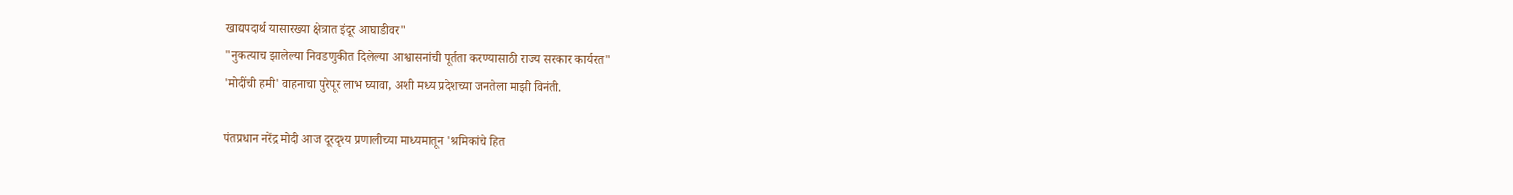खाद्यपदार्थ यासारख्या क्षेत्रात इंदूर आघाडीवर"
"नुकत्याच झालेल्या निवडणुकीत दिलेल्या आश्वासनांची पूर्तता करण्यासाठी राज्य सरकार कार्यरत"
'मोदींची हमी' वाहनाचा पुरेपूर लाभ घ्यावा, अशी मध्य प्रदेशच्या जनतेला माझी विनंती.

पंतप्रधान नरेंद्र मोदी आज दूरदृश्य प्रणालीच्या माध्यमातून 'श्रमिकांचे हित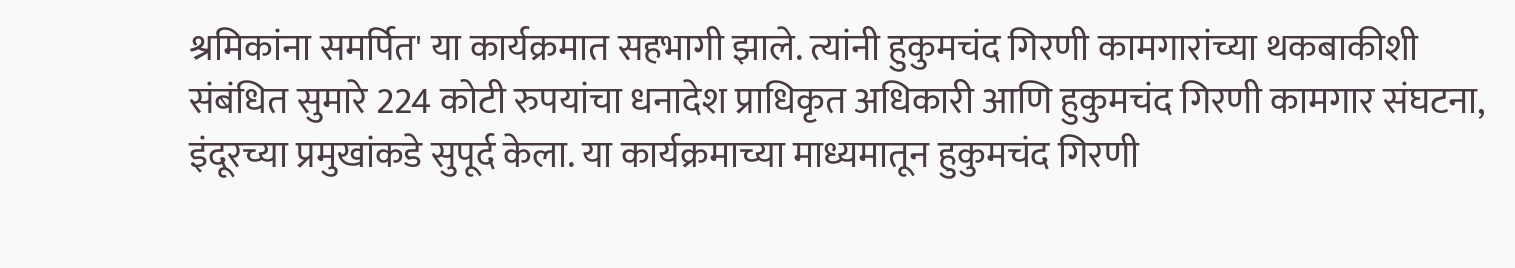श्रमिकांना समर्पित' या कार्यक्रमात सहभागी झाले. त्यांनी हुकुमचंद गिरणी कामगारांच्या थकबाकीशी संबंधित सुमारे 224 कोटी रुपयांचा धनादेश प्राधिकृत अधिकारी आणि हुकुमचंद गिरणी कामगार संघटना, इंदूरच्या प्रमुखांकडे सुपूर्द केला. या कार्यक्रमाच्या माध्यमातून हुकुमचंद गिरणी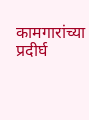कामगारांच्या प्रदीर्घ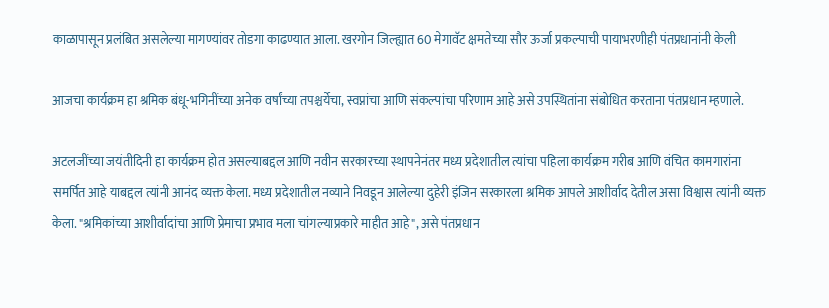काळापासून प्रलंबित असलेल्या मागण्यांवर तोडगा काढण्यात आला. खरगोन जिल्ह्यात 60 मेगावॅट क्षमतेच्या सौर ऊर्जा प्रकल्पाची पायाभरणीही पंतप्रधानांनी केली

आजचा कार्यक्रम हा श्रमिक बंधू-भगिनींच्या अनेक वर्षांच्या तपश्चर्येचा, स्वप्नांचा आणि संकल्पांचा परिणाम आहे असे उपस्थितांना संबोधित करताना पंतप्रधान म्हणाले.

अटलजींच्या जयंतीदिनी हा कार्यक्रम होत असल्याबद्दल आणि नवीन सरकारच्या स्थापनेनंतर मध्य प्रदेशातील त्यांचा पहिला कार्यक्रम गरीब आणि वंचित कामगारांना समर्पित आहे याबद्दल त्यांनी आनंद व्यक्त केला. मध्य प्रदेशातील नव्याने निवडून आलेल्या दुहेरी इंजिन सरकारला श्रमिक आपले आशीर्वाद देतील असा विश्वास त्यांनी व्यक्त केला. "श्रमिकांच्या आशीर्वादांचा आणि प्रेमाचा प्रभाव मला चांगल्याप्रकारे माहीत आहे", असे पंतप्रधान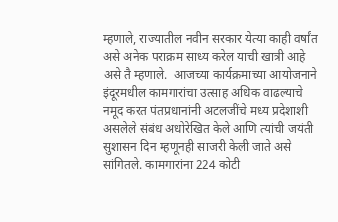म्हणाले, राज्यातील नवीन सरकार येत्या काही वर्षांत असे अनेक पराक्रम साध्य करेल याची खात्री आहे असे तै म्हणाले.  आजच्या कार्यक्रमाच्या आयोजनाने इंदूरमधील कामगारांचा उत्साह अधिक वाढल्याचे नमूद करत पंतप्रधानांनी अटलजींचे मध्य प्रदेशाशी असलेले संबंध अधोरेखित केले आणि त्यांची जयंती सुशासन दिन म्हणूनही साजरी केली जाते असे सांगितले. कामगारांना 224 कोटी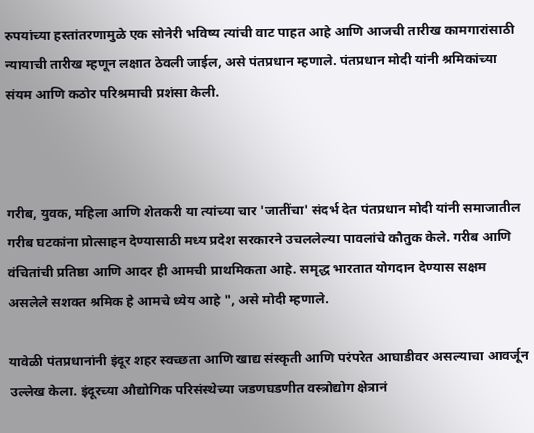रुपयांच्या हस्तांतरणामुळे एक सोनेरी भविष्य त्यांची वाट पाहत आहे आणि आजची तारीख कामगारांसाठी न्यायाची तारीख म्हणून लक्षात ठेवली जाईल, असे पंतप्रधान म्हणाले. पंतप्रधान मोदी यांनी श्रमिकांच्या संयम आणि कठोर परिश्रमाची प्रशंसा केली.



गरीब, युवक, महिला आणि शेतकरी या त्यांच्या चार 'जातींचा' संदर्भ देत पंतप्रधान मोदी यांनी समाजातील गरीब घटकांना प्रोत्साहन देण्यासाठी मध्य प्रदेश सरकारने उचललेल्या पावलांचे कौतुक केले. गरीब आणि वंचितांची प्रतिष्ठा आणि आदर ही आमची प्राथमिकता आहे. समृद्ध भारतात योगदान देण्यास सक्षम असलेले सशक्त श्रमिक हे आमचे ध्येय आहे ", असे मोदी म्हणाले.

यावेळी पंतप्रधानांनी इंदूर शहर स्वच्छता आणि खाद्य संस्कृती आणि परंपरेत आघाडीवर असल्याचा आवर्जून उल्लेख केला. इंदूरच्या औद्योगिक परिसंस्थेच्या जडणघडणीत वस्त्रोद्योग क्षेत्रानं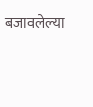बजावलेल्या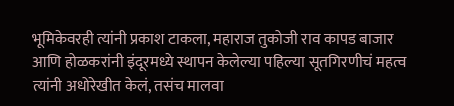भूमिकेवरही त्यांनी प्रकाश टाकला, महाराज तुकोजी राव कापड बाजार आणि होळकरांनी इंदूरमध्ये स्थापन केलेल्या पहिल्या सूतगिरणीचं महत्व त्यांनी अधोरेखीत केलं, तसंच मालवा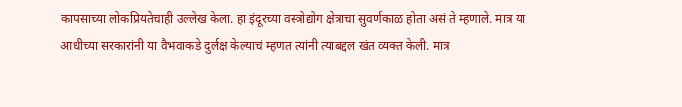कापसाच्या लोकप्रियतेचाही उल्लेख केला. हा इंदूरच्या वस्त्रोद्योग क्षेत्राचा सुवर्णकाळ होता असं ते म्हणाले. मात्र या आधीच्या सरकारांनी या वैभवाकडे दुर्लक्ष केल्याचं म्हणत त्यांनी त्याबद्दल खंत व्यक्त केली. मात्र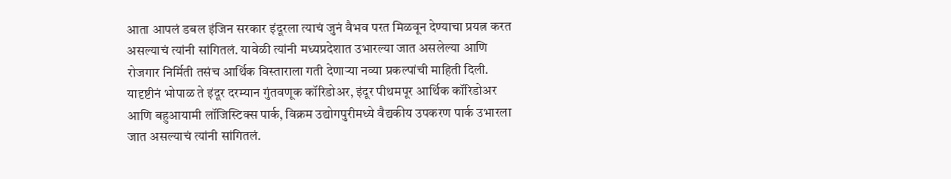आता आपलं डबल इंजिन सरकार इंदूरला त्याचं जुनं वैभव परत मिळवून देण्याचा प्रयत्न करत असल्याचं त्यांनी सांगितलं. यावेळी त्यांनी मध्यप्रदेशात उभारल्या जात असलेल्या आणि रोजगार निर्मिती तसंच आर्थिक विस्ताराला गती देणाऱ्या नव्या प्रकल्पांची माहिती दिली. यादृष्टीनं भोपाळ ते इंदूर दरम्यान गुंतवणूक कॉरिडोअर, इंदूर पीथमपूर आर्थिक कॉरिडोअर आणि बहुआयामी लॉजिस्टिक्स पार्क, विक्रम उद्योगपुरीमध्ये वैद्यकीय उपकरण पार्क उभारला जात असल्याचं त्यांनी सांगितलं.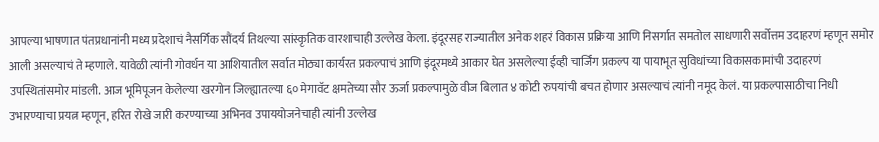आपल्या भाषणात पंतप्रधानांनी मध्य प्रदेशाचं नैसर्गिक सौंदर्य तिथल्या सांस्कृतिक वारशाचाही उल्लेख केला. इंदूरसह राज्यातील अनेक शहरं विकास प्रक्रिया आणि निसर्गात समतोल साधणारी सर्वोत्तम उदाहरणं म्हणून समोर आली असल्याचं ते म्हणाले. यावेळी त्यांनी गोवर्धन या आशियातील सर्वात मोठ्या कार्यरत प्रकल्पाचं आणि इंदूरमध्ये आकार घेत असलेल्या ईव्ही चार्जिंग प्रकल्प या पायाभूत सुविधांच्या विकासकामांची उदाहरणं उपस्थितांसमोर मांडली. आज भूमिपूजन केलेल्या खरगोन जिल्ह्यातल्या ६० मेगावॅट क्षमतेच्या सौर ऊर्जा प्रकल्पामुळे वीज बिलात ४ कोटी रुपयांची बचत होणार असल्याचं त्यांनी नमूद केलं. या प्रकल्पासाठीचा निधी उभारण्याचा प्रयत्न म्हणून, हरित रोखे जारी करण्याच्या अभिनव उपाययोजनेचाही त्यांनी उल्लेख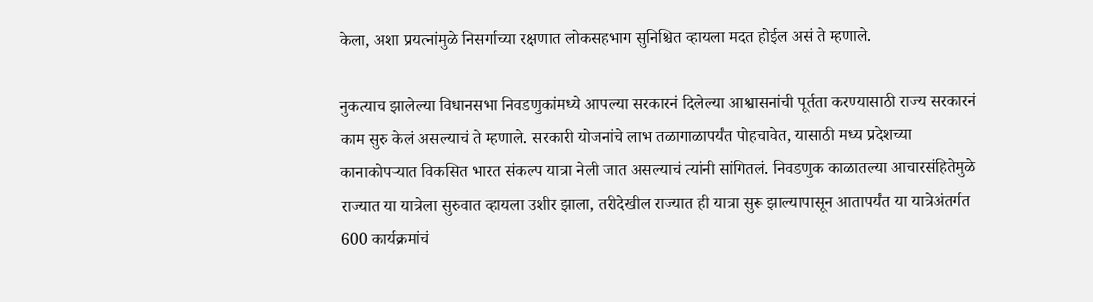केला, अशा प्रयत्नांमुळे निसर्गाच्या रक्षणात लोकसहभाग सुनिश्चित व्हायला मदत होईल असं ते म्हणाले.

नुकत्याच झालेल्या विधानसभा निवडणुकांमध्ये आपल्या सरकारनं दिलेल्या आश्वासनांची पूर्तता करण्यासाठी राज्य सरकारनं काम सुरु केलं असल्याचं ते म्हणाले. सरकारी योजनांचे लाभ तळागाळापर्यंत पोहचावेत, यासाठी मध्य प्रदेशच्या कानाकोपऱ्यात विकसित भारत संकल्प यात्रा नेली जात असल्याचं त्यांनी सांगितलं. निवडणुक काळातल्या आचारसंहितेमुळे राज्यात या यात्रेला सुरुवात व्हायला उशीर झाला, तरीदेखील राज्यात ही यात्रा सुरू झाल्यापासून आतापर्यंत या यात्रेअंतर्गत 600 कार्यक्रमांचं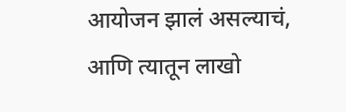आयोजन झालं असल्याचं, आणि त्यातून लाखो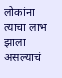लोकांना त्याचा लाभ झाला असल्याचं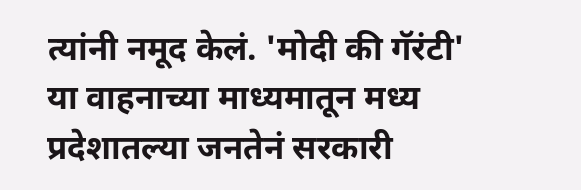त्यांनी नमूद केलं. 'मोदी की गॅरंटी' या वाहनाच्या माध्यमातून मध्य प्रदेशातल्या जनतेनं सरकारी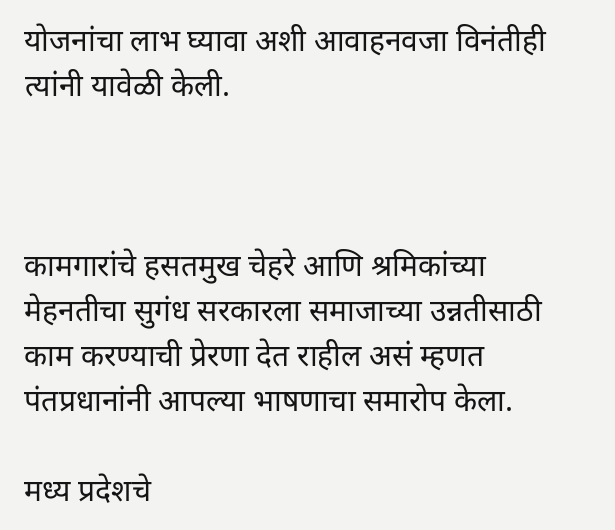योजनांचा लाभ घ्यावा अशी आवाहनवजा विनंतीही त्यांनी यावेळी केली.



कामगारांचे हसतमुख चेहरे आणि श्रमिकांच्या मेहनतीचा सुगंध सरकारला समाजाच्या उन्नतीसाठी काम करण्याची प्रेरणा देत राहील असं म्हणत पंतप्रधानांनी आपल्या भाषणाचा समारोप केला.

मध्य प्रदेशचे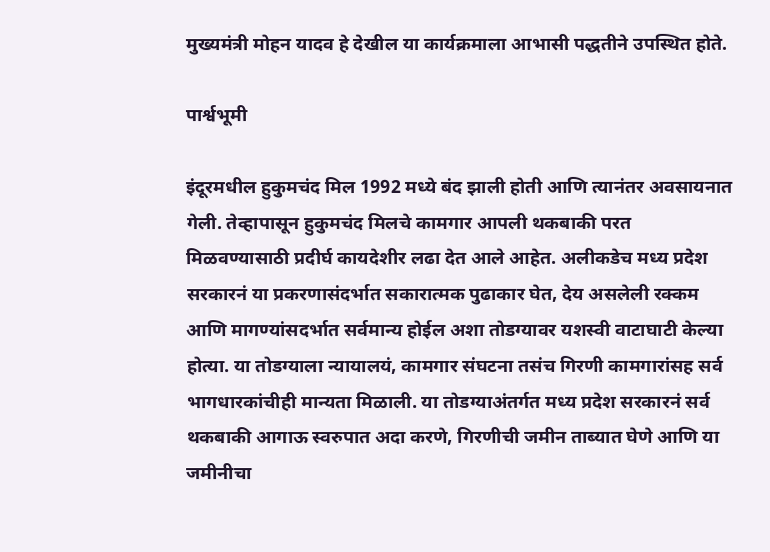मुख्यमंत्री मोहन यादव हे देखील या कार्यक्रमाला आभासी पद्धतीने उपस्थित होते.

पार्श्वभूमी

इंदूरमधील हुकुमचंद मिल 1992 मध्ये बंद झाली होती आणि त्यानंतर अवसायनात गेली. तेव्हापासून हुकुमचंद मिलचे कामगार आपली थकबाकी परत मिळवण्यासाठी प्रदीर्घ कायदेशीर लढा देत आले आहेत. अलीकडेच मध्य प्रदेश सरकारनं या प्रकरणासंदर्भात सकारात्मक पुढाकार घेत, देय असलेली रक्कम आणि मागण्यांसदर्भात सर्वमान्य होईल अशा तोडग्यावर यशस्वी वाटाघाटी केल्या होत्या. या तोडग्याला न्यायालयं, कामगार संघटना तसंच गिरणी कामगारांसह सर्व भागधारकांचीही मान्यता मिळाली. या तोडग्याअंतर्गत मध्य प्रदेश सरकारनं सर्व थकबाकी आगाऊ स्वरुपात अदा करणे, गिरणीची जमीन ताब्यात घेणे आणि या जमीनीचा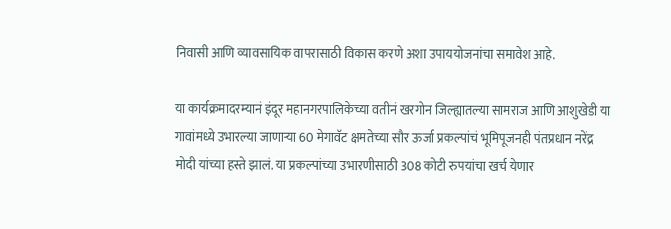निवासी आणि व्यावसायिक वापरासाठी विकास करणे अशा उपाययोजनांचा समावेश आहे.

या कार्यक्रमादरम्यानं इंदूर महानगरपालिकेच्या वतीनं खरगोन जिल्ह्यातल्या सामराज आणि आशुखेडी या गावांमध्ये उभारल्या जाणाऱ्या 60 मेगावॅट क्षमतेच्या सौर ऊर्जा प्रकल्पांचं भूमिपूजनही पंतप्रधान नरेंद्र मोदी यांच्या हस्ते झालं. या प्रकल्पांच्या उभारणीसाठी 308 कोटी रुपयांचा खर्च येणार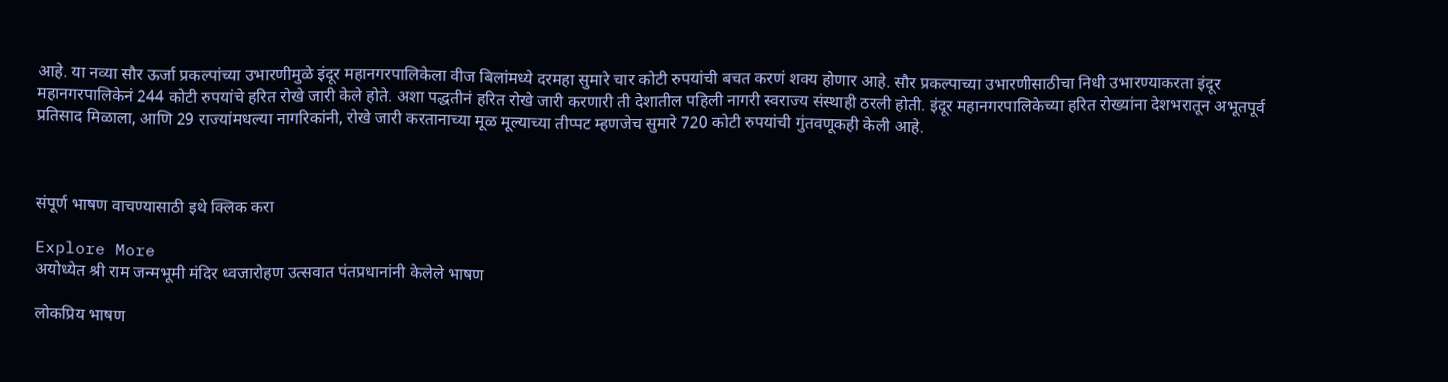आहे. या नव्या सौर ऊर्जा प्रकल्पांच्या उभारणीमुळे इंदूर महानगरपालिकेला वीज बिलांमध्ये दरमहा सुमारे चार कोटी रुपयांची बचत करणं शक्य होणार आहे. सौर प्रकल्पाच्या उभारणीसाठीचा निधी उभारण्याकरता इंदूर महानगरपालिकेनं 244 कोटी रुपयांचे हरित रोखे जारी केले होते. अशा पद्धतीनं हरित रोखे जारी करणारी ती देशातील पहिली नागरी स्वराज्य संस्थाही ठरली होती. इंदूर महानगरपालिकेच्या हरित रोख्यांना देशभरातून अभूतपूर्व प्रतिसाद मिळाला, आणि 29 राज्यांमधल्या नागरिकांनी, रोखे जारी करतानाच्या मूळ मूल्याच्या तीप्पट म्हणजेच सुमारे 720 कोटी रुपयांची गुंतवणूकही केली आहे.



संपूर्ण भाषण वाचण्यासाठी इथे क्लिक करा

Explore More
अयोध्येत श्री राम जन्मभूमी मंदिर ध्वजारोहण उत्सवात पंतप्रधानांनी केलेले भाषण

लोकप्रिय भाषण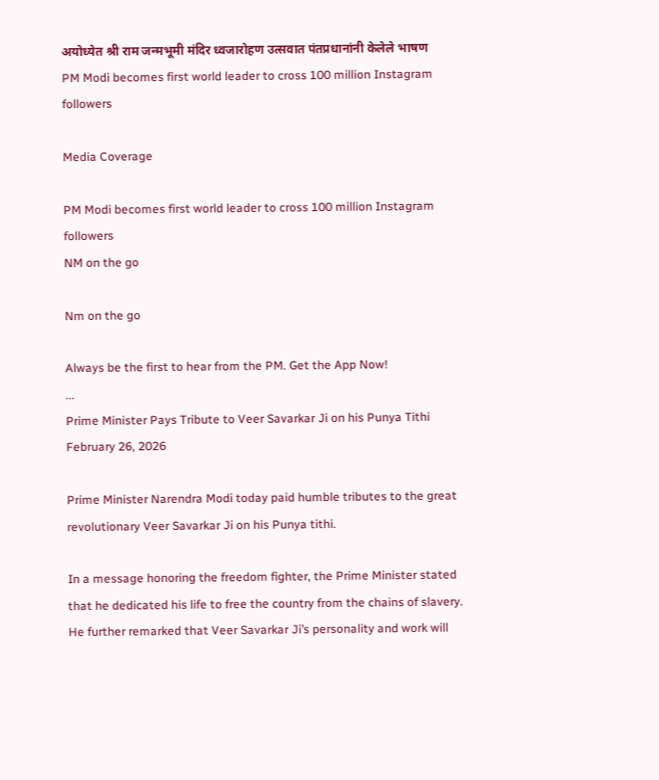अयोध्येत श्री राम जन्मभूमी मंदिर ध्वजारोहण उत्सवात पंतप्रधानांनी केलेले भाषण
PM Modi becomes first world leader to cross 100 million Instagram followers

Media Coverage

PM Modi becomes first world leader to cross 100 million Instagram followers
NM on the go

Nm on the go

Always be the first to hear from the PM. Get the App Now!
...
Prime Minister Pays Tribute to Veer Savarkar Ji on his Punya Tithi
February 26, 2026

Prime Minister Narendra Modi today paid humble tributes to the great revolutionary Veer Savarkar Ji on his Punya tithi.

In a message honoring the freedom fighter, the Prime Minister stated that he dedicated his life to free the country from the chains of slavery. He further remarked that Veer Savarkar Ji’s personality and work will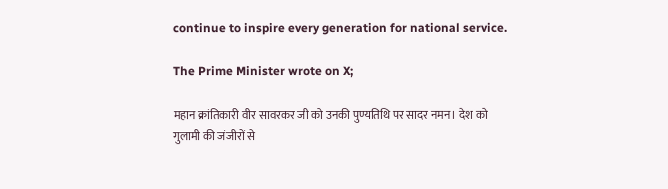continue to inspire every generation for national service.

The Prime Minister wrote on X;

महान क्रांतिकारी वीर सावरकर जी को उनकी पुण्यतिथि पर सादर नमन। देश को गुलामी की जंजीरों से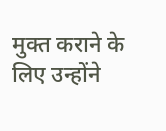मुक्त कराने के लिए उन्होंने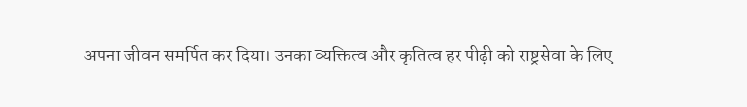अपना जीवन समर्पित कर दिया। उनका व्यक्तित्व और कृतित्व हर पीढ़ी को राष्ट्रसेवा के लिए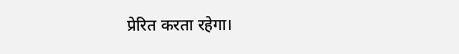प्रेरित करता रहेगा।